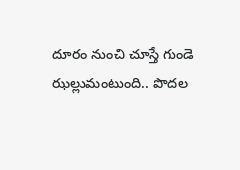దూరం నుంచి చూస్తే గుండె ఝల్లుమంటుంది.. పొదల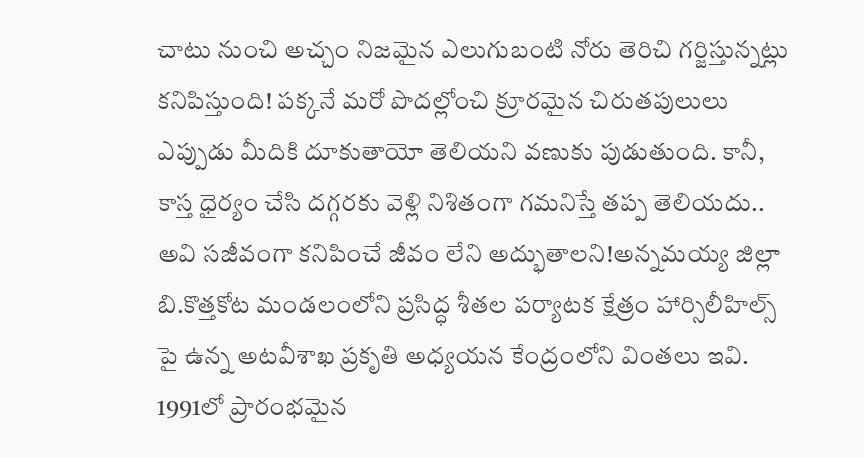చాటు నుంచి అచ్చం నిజమైన ఎలుగుబంటి నోరు తెరిచి గర్జిస్తున్నట్లు కనిపిస్తుంది! పక్కనే మరో పొదల్లోంచి క్రూరమైన చిరుతపులులు ఎప్పుడు మీదికి దూకుతాయో తెలియని వణుకు పుడుతుంది. కానీ, కాస్త ధైర్యం చేసి దగ్గరకు వెళ్లి నిశితంగా గమనిస్తే తప్ప తెలియదు.. అవి సజీవంగా కనిపించే జీవం లేని అద్భుతాలని!అన్నమయ్య జిల్లా బి.కొత్తకోట మండలంలోని ప్రసిద్ధ శీతల పర్యాటక క్షేత్రం హార్సిలీహిల్స్ పై ఉన్న అటవీశాఖ ప్రకృతి అధ్యయన కేంద్రంలోని వింతలు ఇవి. 1991లో ప్రారంభమైన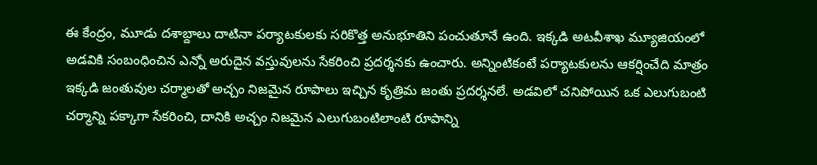ఈ కేంద్రం, మూడు దశాబ్దాలు దాటినా పర్యాటకులకు సరికొత్త అనుభూతిని పంచుతూనే ఉంది. ఇక్కడి అటవీశాఖ మ్యూజియంలో అడవికి సంబంధించిన ఎన్నో అరుదైన వస్తువులను సేకరించి ప్రదర్శనకు ఉంచారు. అన్నింటికంటే పర్యాటకులను ఆకర్షించేది మాత్రం ఇక్కడి జంతువుల చర్మాలతో అచ్చం నిజమైన రూపాలు ఇచ్చిన కృత్రిమ జంతు ప్రదర్శనలే. అడవిలో చనిపోయిన ఒక ఎలుగుబంటి చర్మాన్ని పక్కాగా సేకరించి, దానికి అచ్చం నిజమైన ఎలుగుబంటిలాంటి రూపాన్ని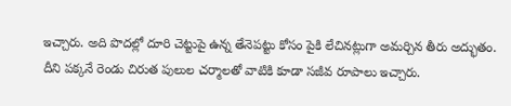ఇచ్చారు. అది పొదల్లో దూరి చెట్టుపై ఉన్న తేనెపట్టు కోసం పైకి లేచినట్లుగా అమర్చిన తీరు అద్భుతం. దీని పక్కనే రెండు చిరుత పులుల చర్మాలతో వాటికి కూడా సజీవ రూపాలు ఇచ్చారు.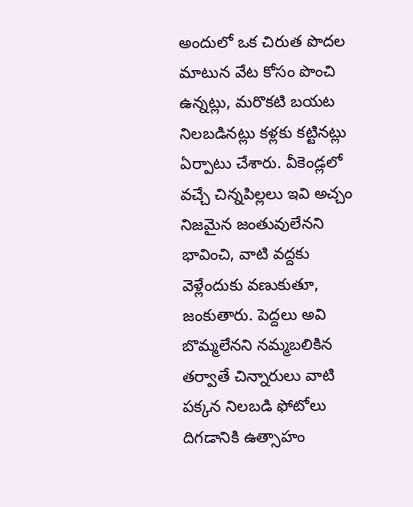అందులో ఒక చిరుత పొదల మాటున వేట కోసం పొంచి ఉన్నట్లు, మరొకటి బయట నిలబడినట్లు కళ్లకు కట్టినట్లు ఏర్పాటు చేశారు. వీకెండ్లలో వచ్చే చిన్నపిల్లలు ఇవి అచ్చం నిజమైన జంతువులేనని భావించి, వాటి వద్దకు వెళ్లేందుకు వణుకుతూ, జంకుతారు. పెద్దలు అవి బొమ్మలేనని నమ్మబలికిన తర్వాతే చిన్నారులు వాటి పక్కన నిలబడి ఫోటోలు దిగడానికి ఉత్సాహం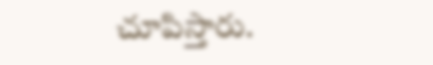చూపిస్తారు.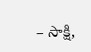– సాక్షి,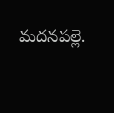మదనపల్లె.